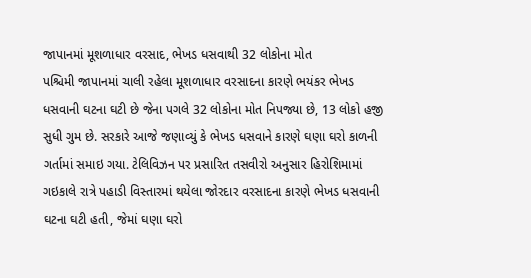જાપાનમાં મૂશળાધાર વરસાદ, ભેખડ ધસવાથી 32 લોકોના મોત
પશ્ચિમી જાપાનમાં ચાલી રહેલા મૂશળાધાર વરસાદના કારણે ભયંકર ભેખડ ધસવાની ઘટના ઘટી છે જેના પગલે 32 લોકોના મોત નિપજ્યા છે, 13 લોકો હજી સુધી ગુમ છે. સરકારે આજે જણાવ્યું કે ભેખડ ધસવાને કારણે ઘણા ઘરો કાળની ગર્તામાં સમાઇ ગયા. ટેલિવિઝન પર પ્રસારિત તસવીરો અનુસાર હિરોશિમામાં ગઇકાલે રાત્રે પહાડી વિસ્તારમાં થયેલા જોરદાર વરસાદના કારણે ભેખડ ધસવાની ઘટના ઘટી હતી, જેમાં ઘણા ઘરો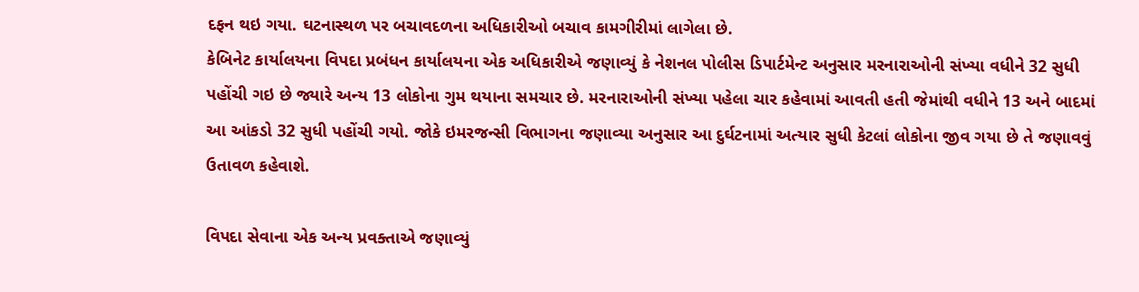દફન થઇ ગયા. ઘટનાસ્થળ પર બચાવદળના અધિકારીઓ બચાવ કામગીરીમાં લાગેલા છે.
કેબિનેટ કાર્યાલયના વિપદા પ્રબંધન કાર્યાલયના એક અધિકારીએ જણાવ્યું કે નેશનલ પોલીસ ડિપાર્ટમેન્ટ અનુસાર મરનારાઓની સંખ્યા વધીને 32 સુધી પહોંચી ગઇ છે જ્યારે અન્ય 13 લોકોના ગુમ થયાના સમચાર છે. મરનારાઓની સંખ્યા પહેલા ચાર કહેવામાં આવતી હતી જેમાંથી વધીને 13 અને બાદમાં આ આંકડો 32 સુધી પહોંચી ગયો. જોકે ઇમરજન્સી વિભાગના જણાવ્યા અનુસાર આ દુર્ઘટનામાં અત્યાર સુધી કેટલાં લોકોના જીવ ગયા છે તે જણાવવું ઉતાવળ કહેવાશે.

વિપદા સેવાના એક અન્ય પ્રવક્તાએ જણાવ્યું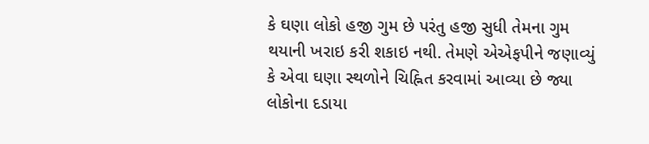કે ઘણા લોકો હજી ગુમ છે પરંતુ હજી સુધી તેમના ગુમ થયાની ખરાઇ કરી શકાઇ નથી. તેમણે એએફપીને જણાવ્યું કે એવા ઘણા સ્થળોને ચિહ્નિત કરવામાં આવ્યા છે જ્યા લોકોના દડાયા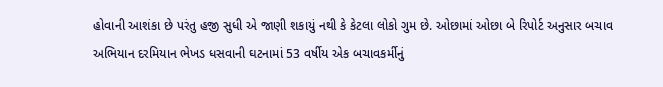હોવાની આશંકા છે પરંતુ હજી સુધી એ જાણી શકાયું નથી કે કેટલા લોકો ગુમ છે. ઓછામાં ઓછા બે રિપોર્ટ અનુસાર બચાવ અભિયાન દરમિયાન ભેખડ ધસવાની ઘટનામાં 53 વર્ષીય એક બચાવકર્મીનું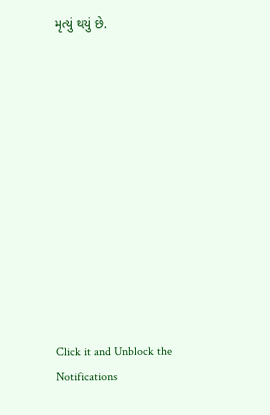મૃત્યું થયું છે.












Click it and Unblock the Notifications